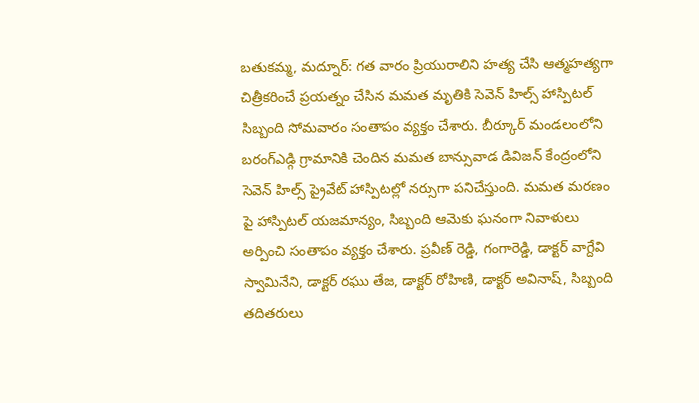బతుకమ్మ, మద్నూర్: గత వారం ప్రియురాలిని హత్య చేసి ఆత్మహత్యగా చిత్రీకరించే ప్రయత్నం చేసిన మమత మృతికి సెవెన్ హిల్స్ హాస్పిటల్ సిబ్బంది సోమవారం సంతాపం వ్యక్తం చేశారు. బీర్కూర్ మండలంలోని బరంగ్ఎడ్గి గ్రామానికి చెందిన మమత బాన్సువాడ డివిజన్ కేంద్రంలోని సెవెన్ హిల్స్ ప్రైవేట్ హాస్పిటల్లో నర్సుగా పనిచేస్తుంది. మమత మరణం పై హాస్పిటల్ యజమాన్యం, సిబ్బంది ఆమెకు ఘనంగా నివాళులు అర్పించి సంతాపం వ్యక్తం చేశారు. ప్రవీణ్ రెడ్డి, గంగారెడ్డి, డాక్టర్ వాగ్దేవి స్వామినేని, డాక్టర్ రఘు తేజ, డాక్టర్ రోహిణి, డాక్టర్ అవినాష్, సిబ్బంది తదితరులు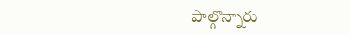పాల్గొన్నారు